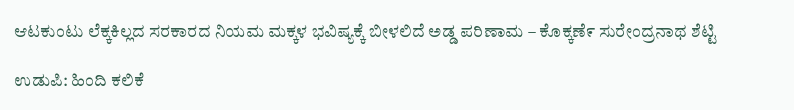ಆಟಕುಂಟು ಲೆಕ್ಕಕಿಲ್ಲದ ಸರಕಾರದ ನಿಯಮ ಮಕ್ಕಳ ಭವಿಷ್ಯಕ್ಕೆ ಬೀಳಲಿದೆ ಅಡ್ಡ ಪರಿಣಾಮ – ಕೊಕ್ಕಣೆ೯ ಸುರೇಂದ್ರನಾಥ ಶೆಟ್ಟಿ

ಉಡುಪಿ: ಹಿಂದಿ ಕಲಿಕೆ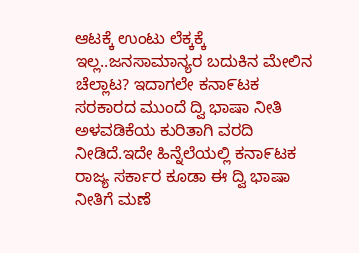ಆಟಕ್ಕೆ ಉಂಟು ಲೆಕ್ಕಕ್ಕೆ ಇಲ್ಲ..ಜನಸಾಮಾನ್ಯರ ಬದುಕಿನ ಮೇಲಿನ ಚೆಲ್ಲಾಟ? ಇದಾಗಲೇ ಕನಾ೯ಟಕ ಸರಕಾರದ ಮುಂದೆ ದ್ವಿ ಭಾಷಾ ನೀತಿ ಅಳವಡಿಕೆಯ ಕುರಿತಾಗಿ ವರದಿ ನೀಡಿದೆ.ಇದೇ ಹಿನ್ನೆಲೆಯಲ್ಲಿ ಕನಾ೯ಟಕ ರಾಜ್ಯ ಸರ್ಕಾರ ಕೂಡಾ ಈ ದ್ವಿ ಭಾಷಾ ನೀತಿಗೆ ಮಣೆ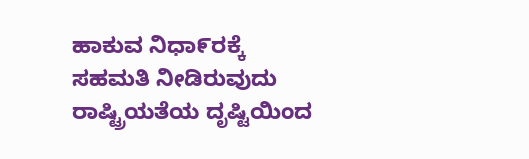ಹಾಕುವ ನಿಧಾ೯ರಕ್ಕೆ ಸಹಮತಿ ನೀಡಿರುವುದು ರಾಷ್ಟ್ರಿಯತೆಯ ದೃಷ್ಟಿಯಿಂದ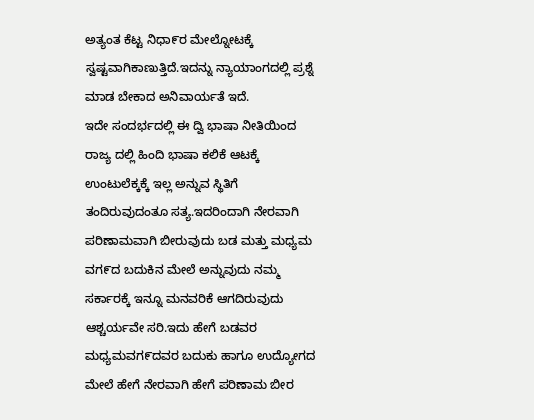ಅತ್ಯಂತ ಕೆಟ್ಟ ನಿಧಾ೯ರ ಮೇಲ್ನೋಟಕ್ಕೆ ಸ್ವಷ್ಟವಾಗಿಕಾಣುತ್ತಿದೆ.ಇದನ್ನು ನ್ಯಾಯಾಂಗದಲ್ಲಿ ಪ್ರಶ್ನೆ ಮಾಡ ಬೇಕಾದ ಅನಿವಾರ್ಯತೆ ಇದೆ.
ಇದೇ ಸಂದರ್ಭದಲ್ಲಿ ಈ ದ್ವಿ ಭಾಷಾ ನೀತಿಯಿಂದ ರಾಜ್ಯ ದಲ್ಲಿ ಹಿಂದಿ ಭಾಷಾ ಕಲಿಕೆ ಆಟಕ್ಕೆ ಉಂಟುಲೆಕ್ಕಕ್ಕೆ ಇಲ್ಲ ಅನ್ನುವ ಸ್ಥಿತಿಗೆ ತಂದಿರುವುದಂತೂ ಸತ್ಯ.ಇದರಿಂದಾಗಿ ನೇರವಾಗಿ ಪರಿಣಾಮವಾಗಿ ಬೀರುವುದು ಬಡ ಮತ್ತು ಮಧ್ಯಮ ವಗ೯ದ ಬದುಕಿನ ಮೇಲೆ ಅನ್ನುವುದು ನಮ್ಮ ಸರ್ಕಾರಕ್ಕೆ ಇನ್ನೂ ಮನವರಿಕೆ ಆಗದಿರುವುದು ಆಶ್ಚರ್ಯವೇ ಸರಿ.ಇದು ಹೇಗೆ ಬಡವರ ಮಧ್ಯಮವಗ೯ದವರ ಬದುಕು ಹಾಗೂ ಉದ್ಯೋಗದ ಮೇಲೆ ಹೇಗೆ ನೇರವಾಗಿ ಹೇಗೆ ಪರಿಣಾಮ ಬೀರ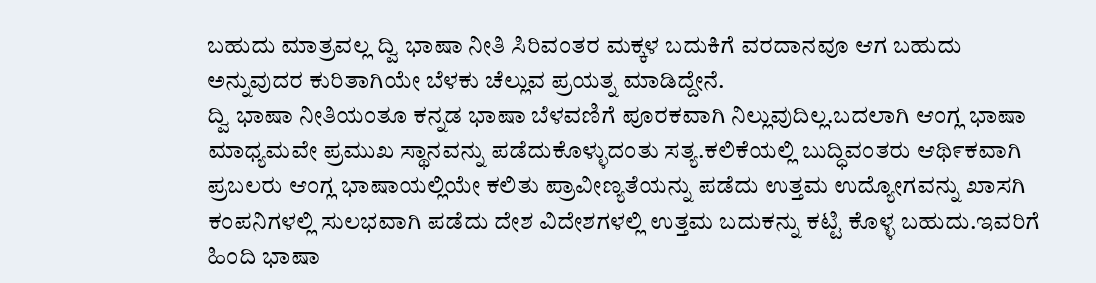ಬಹುದು ಮಾತ್ರವಲ್ಲ ದ್ವಿ ಭಾಷಾ ನೀತಿ ಸಿರಿವಂತರ ಮಕ್ಕಳ ಬದುಕಿಗೆ ವರದಾನವೂ ಆಗ ಬಹುದು ಅನ್ನುವುದರ ಕುರಿತಾಗಿಯೇ ಬೆಳಕು ಚೆಲ್ಲುವ ಪ್ರಯತ್ನ ಮಾಡಿದ್ದೇನೆ.
ದ್ವಿ ಭಾಷಾ ನೀತಿಯಂತೂ ಕನ್ನಡ ಭಾಷಾ ಬೆಳವಣಿಗೆ ಪೂರಕವಾಗಿ ನಿಲ್ಲುವುದಿಲ್ಲ.ಬದಲಾಗಿ ಆಂಗ್ಲ ಭಾಷಾ ಮಾಧ್ಯಮವೇ ಪ್ರಮುಖ ಸ್ಥಾನವನ್ನು ಪಡೆದುಕೊಳ್ಳುದಂತು ಸತ್ಯ.ಕಲಿಕೆಯಲ್ಲಿ ಬುದ್ಧಿವಂತರು ಆಥಿ೯ಕವಾಗಿ ಪ್ರಬಲರು ಆಂಗ್ಲ ಭಾಷಾಯಲ್ಲಿಯೇ ಕಲಿತು ಪ್ರಾವೀಣ್ಯತೆಯನ್ನು ಪಡೆದು ಉತ್ತಮ ಉದ್ಯೇೂಗವನ್ನು ಖಾಸಗಿ ಕಂಪನಿಗಳಲ್ಲಿ ಸುಲಭವಾಗಿ ಪಡೆದು ದೇಶ ವಿದೇಶಗಳಲ್ಲಿ ಉತ್ತಮ ಬದುಕನ್ನು ಕಟ್ಟಿ ಕೊಳ್ಳ ಬಹುದು.ಇವರಿಗೆ ಹಿಂದಿ ಭಾಷಾ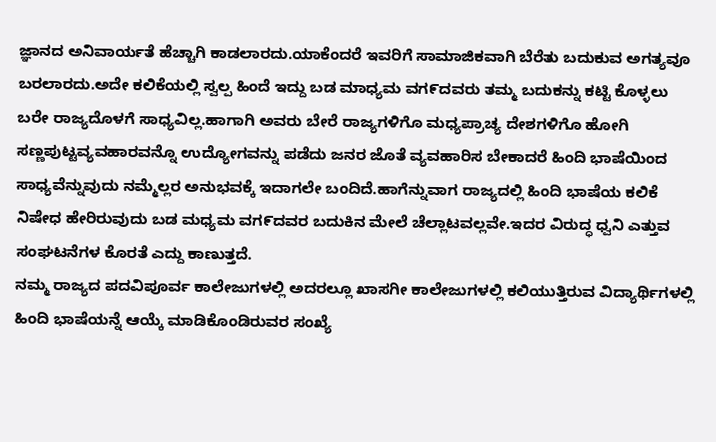ಜ್ಞಾನದ ಅನಿವಾರ್ಯತೆ ಹೆಚ್ಚಾಗಿ ಕಾಡಲಾರದು.ಯಾಕೆಂದರೆ ಇವರಿಗೆ ಸಾಮಾಜಿಕವಾಗಿ ಬೆರೆತು ಬದುಕುವ ಅಗತ್ಯವೂ ಬರಲಾರದು.ಅದೇ ಕಲಿಕೆಯಲ್ಲಿ ಸ್ವಲ್ಪ ಹಿಂದೆ ಇದ್ದು ಬಡ ಮಾಧ್ಯಮ ವಗ೯ದವರು ತಮ್ಮ ಬದುಕನ್ನು ಕಟ್ಟಿ ಕೊಳ್ಳಲು ಬರೇ ರಾಜ್ಯದೊಳಗೆ ಸಾಧ್ಯವಿಲ್ಲ.ಹಾಗಾಗಿ ಅವರು ಬೇರೆ ರಾಜ್ಯಗಳಿಗೊ ಮಧ್ಯಪ್ರಾಚ್ಯ ದೇಶಗಳಿಗೊ ಹೇೂಗಿ ಸಣ್ಣಪುಟ್ಟವ್ಯವಹಾರವನ್ನೊ ಉದ್ಯೋಗವನ್ನು ಪಡೆದು ಜನರ ಜೊತೆ ವ್ಯವಹಾರಿಸ ಬೇಕಾದರೆ ಹಿಂದಿ ಭಾಷೆಯಿಂದ ಸಾಧ್ಯವೆನ್ನುವುದು ನಮ್ಮೆಲ್ಲರ ಅನುಭವಕ್ಕೆ ಇದಾಗಲೇ ಬಂದಿದೆ.ಹಾಗೆನ್ನುವಾಗ ರಾಜ್ಯದಲ್ಲಿ ಹಿಂದಿ ಭಾಷೆಯ ಕಲಿಕೆ ನಿಷೇಧ ಹೇರಿರುವುದು ಬಡ ಮಧ್ಯಮ ವಗ೯ದವರ ಬದುಕಿನ ಮೇಲೆ ಚೆಲ್ಲಾಟವಲ್ಲವೇ.ಇದರ ವಿರುದ್ಧ ಧ್ವನಿ ಎತ್ತುವ ಸಂಘಟನೆಗಳ ಕೊರತೆ ಎದ್ದು ಕಾಣುತ್ತದೆ.
ನಮ್ಮ ರಾಜ್ಯದ ಪದವಿಪೂರ್ವ ಕಾಲೇಜುಗಳಲ್ಲಿ ಅದರಲ್ಲೂ ಖಾಸಗೀ ಕಾಲೇಜುಗಳಲ್ಲಿ ಕಲಿಯುತ್ತಿರುವ ವಿದ್ಯಾರ್ಥಿಗಳಲ್ಲಿ ಹಿಂದಿ ಭಾಷೆಯನ್ನೆ ಆಯ್ಕೆ ಮಾಡಿಕೊಂಡಿರುವರ ಸಂಖ್ಯೆ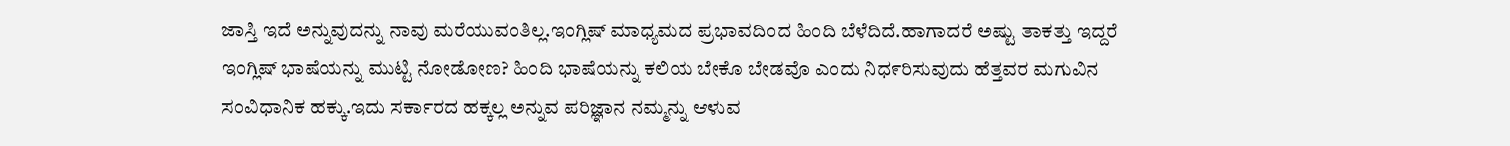ಜಾಸ್ತಿ ಇದೆ ಅನ್ನುವುದನ್ನು ನಾವು ಮರೆಯುವಂತಿಲ್ಲ.ಇಂಗ್ಲಿಷ್ ಮಾಧ್ಯಮದ ಪ್ರಭಾವದಿಂದ ಹಿಂದಿ ಬೆಳೆದಿದೆ.ಹಾಗಾದರೆ ಅಷ್ಟು ತಾಕತ್ತು ಇದ್ದರೆ ಇಂಗ್ಲಿಷ್ ಭಾಷೆಯನ್ನು ಮುಟ್ಟಿ ನೇೂಡೇೂಣ? ಹಿಂದಿ ಭಾಷೆಯನ್ನು ಕಲಿಯ ಬೇಕೊ ಬೇಡವೊ ಎಂದು ನಿಧ೯ರಿಸುವುದು ಹೆತ್ತವರ ಮಗುವಿನ ಸಂವಿಧಾನಿಕ ಹಕ್ಕು.ಇದು ಸರ್ಕಾರದ ಹಕ್ಕಲ್ಲ ಅನ್ನುವ ಪರಿಜ್ಞಾನ ನಮ್ಮನ್ನು ಆಳುವ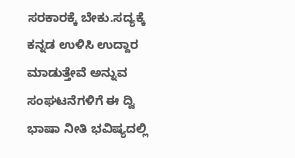ಸರಕಾರಕ್ಕೆ ಬೇಕು.ಸದ್ಯಕ್ಕೆ ಕನ್ನಡ ಉಳಿಸಿ ಉದ್ದಾರ ಮಾಡುತ್ತೇವೆ ಅನ್ನುವ ಸಂಘಟನೆಗಳಿಗೆ ಈ ದ್ವಿ ಭಾಷಾ ನೀತಿ ಭವಿಷ್ಯದಲ್ಲಿ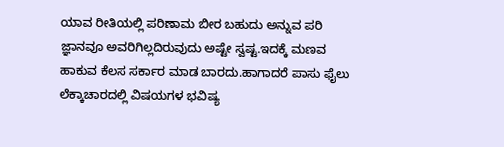ಯಾವ ರೀತಿಯಲ್ಲಿ ಪರಿಣಾಮ ಬೀರ ಬಹುದು ಅನ್ನುವ ಪರಿ ಜ್ಞಾನವೂ ಅವರಿಗಿಲ್ಲದಿರುವುದು ಅಷ್ಟೇ ಸ್ವಷ್ಟ.ಇದಕ್ಕೆ ಮಣವ ಹಾಕುವ ಕೆಲಸ ಸರ್ಕಾರ ಮಾಡ ಬಾರದು.ಹಾಗಾದರೆ ಪಾಸು ಫೈಲು ಲೆಕ್ಕಾಚಾರದಲ್ಲಿ ವಿಷಯಗಳ ಭವಿಷ್ಯ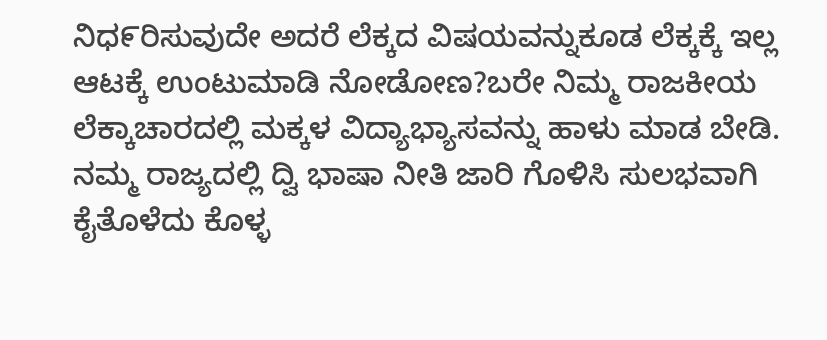ನಿಧ೯ರಿಸುವುದೇ ಅದರೆ ಲೆಕ್ಕದ ವಿಷಯವನ್ನುಕೂಡ ಲೆಕ್ಕಕ್ಕೆ ಇಲ್ಲ ಆಟಕ್ಕೆ ಉಂಟುಮಾಡಿ ನೇೂಡೇೂಣ?ಬರೇ ನಿಮ್ಮ ರಾಜಕೀಯ ಲೆಕ್ಕಾಚಾರದಲ್ಲಿ ಮಕ್ಕಳ ವಿದ್ಯಾಭ್ಯಾಸವನ್ನು ಹಾಳು ಮಾಡ ಬೇಡಿ.
ನಮ್ಮ ರಾಜ್ಯದಲ್ಲಿ ದ್ವಿ ಭಾಷಾ ನೀತಿ ಜಾರಿ ಗೊಳಿಸಿ ಸುಲಭವಾಗಿ ಕೈತೊಳೆದು ಕೊಳ್ಳ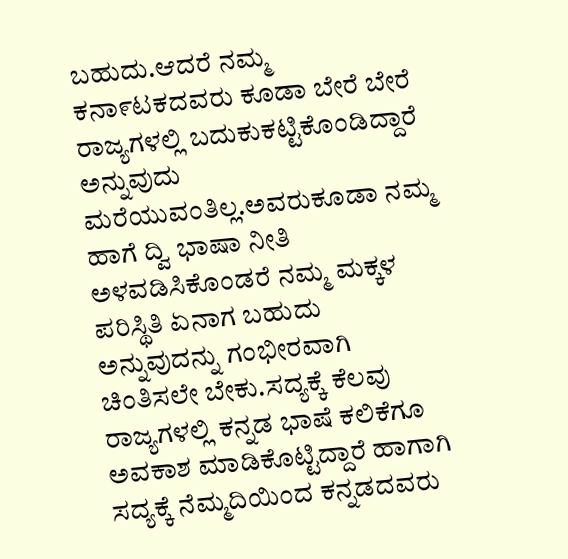ಬಹುದು.ಆದರೆ ನಮ್ಮ ಕನಾ೯ಟಕದವರು ಕೂಡಾ ಬೇರೆ ಬೇರೆ ರಾಜ್ಯಗಳಲ್ಲಿ ಬದುಕುಕಟ್ಟಿಕೊಂಡಿದ್ದಾರೆ ಅನ್ನುವುದು ಮರೆಯುವಂತಿಲ್ಲ.ಅವರುಕೂಡಾ ನಮ್ಮ ಹಾಗೆ ದ್ವಿ ಭಾಷಾ ನೀತಿ ಅಳವಡಿಸಿಕೊಂಡರೆ ನಮ್ಮ ಮಕ್ಕಳ ಪರಿಸ್ಥಿತಿ ಏನಾಗ ಬಹುದು ಅನ್ನುವುದನ್ನು ಗಂಭೀರವಾಗಿ ಚಿಂತಿಸಲೇ ಬೇಕು.ಸದ್ಯಕ್ಕೆ ಕೆಲವು ರಾಜ್ಯಗಳಲ್ಲಿ ಕನ್ನಡ ಭಾಷೆ ಕಲಿಕೆಗೂ ಅವಕಾಶ ಮಾಡಿಕೊಟ್ಟಿದ್ದಾರೆ ಹಾಗಾಗಿ ಸದ್ಯಕ್ಕೆ ನೆಮ್ಮದಿಯಿಂದ ಕನ್ನಡದವರು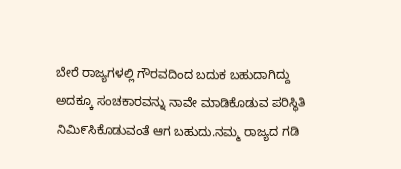ಬೇರೆ ರಾಜ್ಯಗಳಲ್ಲಿ ಗೌರವದಿಂದ ಬದುಕ ಬಹುದಾಗಿದ್ದು ಅದಕ್ಕೂ ಸಂಚಕಾರವನ್ನು ನಾವೇ ಮಾಡಿಕೊಡುವ ಪರಿಸ್ಥಿತಿ ನಿಮಿ೯ಸಿಕೊಡುವಂತೆ ಆಗ ಬಹುದು.ನಮ್ಮ ರಾಜ್ಯದ ಗಡಿ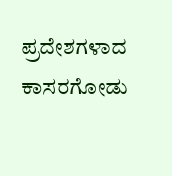ಪ್ರದೇಶಗಳಾದ ಕಾಸರಗೋಡು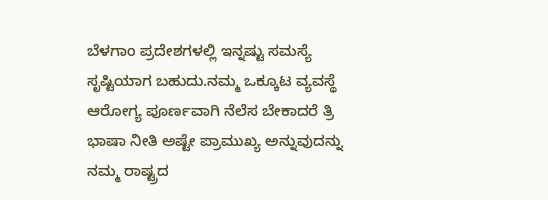ಬೆಳಗಾಂ ಪ್ರದೇಶಗಳಲ್ಲಿ ಇನ್ನಷ್ಟು ಸಮಸ್ಯೆ ಸೃಷ್ಟಿಯಾಗ ಬಹುದು.ನಮ್ಮ ಒಕ್ಕೂಟ ವ್ಯವಸ್ಥೆ ಆರೇೂಗ್ಯ ಪೂರ್ಣವಾಗಿ ನೆಲೆಸ ಬೇಕಾದರೆ ತ್ರಿ ಭಾಷಾ ನೀತಿ ಅಷ್ಟೇ ಪ್ರಾಮುಖ್ಯ ಅನ್ನುವುದನ್ನು ನಮ್ಮ ರಾಷ್ಟ್ರದ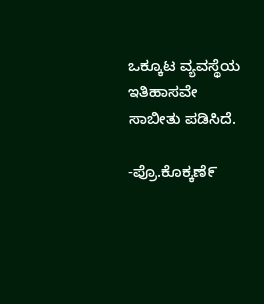ಒಕ್ಕೂಟ ವ್ಯವಸ್ಥೆಯ ಇತಿಹಾಸವೇ ಸಾಬೀತು ಪಡಿಸಿದೆ.

-ಪ್ರೊ.ಕೊಕ್ಕಣೆ೯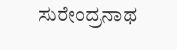ಸುರೇಂದ್ರನಾಥ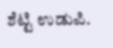ಶೆಟ್ಟಿ ಉಡುಪಿ.